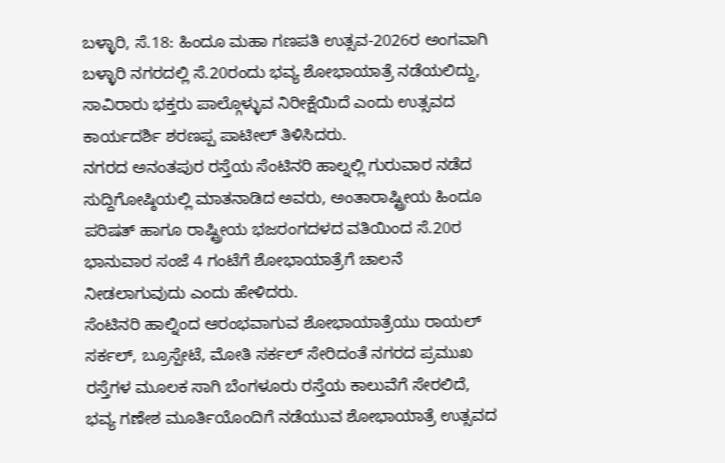ಬಳ್ಳಾರಿ, ಸೆ.18: ಹಿಂದೂ ಮಹಾ ಗಣಪತಿ ಉತ್ಸವ-2026ರ ಅಂಗವಾಗಿ ಬಳ್ಳಾರಿ ನಗರದಲ್ಲಿ ಸೆ.20ರಂದು ಭವ್ಯ ಶೋಭಾಯಾತ್ರೆ ನಡೆಯಲಿದ್ದು, ಸಾವಿರಾರು ಭಕ್ತರು ಪಾಲ್ಗೊಳ್ಳುವ ನಿರೀಕ್ಷೆಯಿದೆ ಎಂದು ಉತ್ಸವದ ಕಾರ್ಯದರ್ಶಿ ಶರಣಪ್ಪ ಪಾಟೀಲ್ ತಿಳಿಸಿದರು.
ನಗರದ ಅನಂತಪುರ ರಸ್ತೆಯ ಸೆಂಟಿನರಿ ಹಾಲ್ನಲ್ಲಿ ಗುರುವಾರ ನಡೆದ ಸುದ್ದಿಗೋಷ್ಠಿಯಲ್ಲಿ ಮಾತನಾಡಿದ ಅವರು, ಅಂತಾರಾಷ್ಟ್ರೀಯ ಹಿಂದೂ ಪರಿಷತ್ ಹಾಗೂ ರಾಷ್ಟ್ರೀಯ ಭಜರಂಗದಳದ ವತಿಯಿಂದ ಸೆ.20ರ ಭಾನುವಾರ ಸಂಜೆ 4 ಗಂಟೆಗೆ ಶೋಭಾಯಾತ್ರೆಗೆ ಚಾಲನೆ ನೀಡಲಾಗುವುದು ಎಂದು ಹೇಳಿದರು.
ಸೆಂಟಿನರಿ ಹಾಲ್ನಿಂದ ಆರಂಭವಾಗುವ ಶೋಭಾಯಾತ್ರೆಯು ರಾಯಲ್ ಸರ್ಕಲ್, ಬ್ರೂಸ್ಪೇಟೆ, ಮೋತಿ ಸರ್ಕಲ್ ಸೇರಿದಂತೆ ನಗರದ ಪ್ರಮುಖ ರಸ್ತೆಗಳ ಮೂಲಕ ಸಾಗಿ ಬೆಂಗಳೂರು ರಸ್ತೆಯ ಕಾಲುವೆಗೆ ಸೇರಲಿದೆ, ಭವ್ಯ ಗಣೇಶ ಮೂರ್ತಿಯೊಂದಿಗೆ ನಡೆಯುವ ಶೋಭಾಯಾತ್ರೆ ಉತ್ಸವದ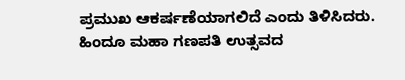ಪ್ರಮುಖ ಆಕರ್ಷಣೆಯಾಗಲಿದೆ ಎಂದು ತಿಳಿಸಿದರು.
ಹಿಂದೂ ಮಹಾ ಗಣಪತಿ ಉತ್ಸವದ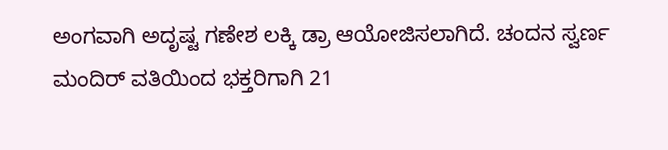ಅಂಗವಾಗಿ ಅದೃಷ್ಟ ಗಣೇಶ ಲಕ್ಕಿ ಡ್ರಾ ಆಯೋಜಿಸಲಾಗಿದೆ. ಚಂದನ ಸ್ವರ್ಣ ಮಂದಿರ್ ವತಿಯಿಂದ ಭಕ್ತರಿಗಾಗಿ 21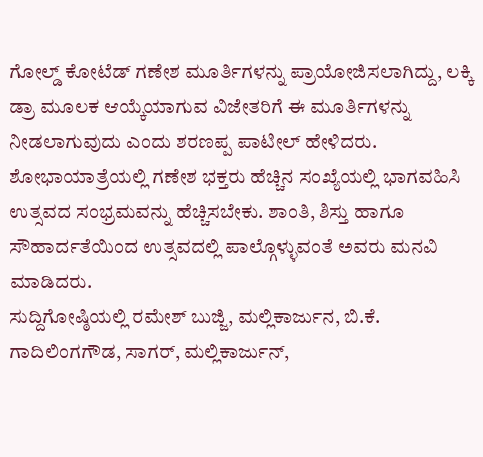ಗೋಲ್ಡ್ ಕೋಟೆಡ್ ಗಣೇಶ ಮೂರ್ತಿಗಳನ್ನು ಪ್ರಾಯೋಜಿಸಲಾಗಿದ್ದು, ಲಕ್ಕಿ ಡ್ರಾ ಮೂಲಕ ಆಯ್ಕೆಯಾಗುವ ವಿಜೇತರಿಗೆ ಈ ಮೂರ್ತಿಗಳನ್ನು ನೀಡಲಾಗುವುದು ಎಂದು ಶರಣಪ್ಪ ಪಾಟೀಲ್ ಹೇಳಿದರು.
ಶೋಭಾಯಾತ್ರೆಯಲ್ಲಿ ಗಣೇಶ ಭಕ್ತರು ಹೆಚ್ಚಿನ ಸಂಖ್ಯೆಯಲ್ಲಿ ಭಾಗವಹಿಸಿ ಉತ್ಸವದ ಸಂಭ್ರಮವನ್ನು ಹೆಚ್ಚಿಸಬೇಕು. ಶಾಂತಿ, ಶಿಸ್ತು ಹಾಗೂ ಸೌಹಾರ್ದತೆಯಿಂದ ಉತ್ಸವದಲ್ಲಿ ಪಾಲ್ಗೊಳ್ಳುವಂತೆ ಅವರು ಮನವಿ ಮಾಡಿದರು.
ಸುದ್ದಿಗೋಷ್ಠಿಯಲ್ಲಿ ರಮೇಶ್ ಬುಜ್ಜಿ, ಮಲ್ಲಿಕಾರ್ಜುನ, ಬಿ.ಕೆ. ಗಾದಿಲಿಂಗಗೌಡ, ಸಾಗರ್, ಮಲ್ಲಿಕಾರ್ಜುನ್,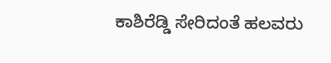ಕಾಶಿರೆಡ್ಡಿ ಸೇರಿದಂತೆ ಹಲವರು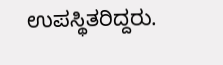ಉಪಸ್ಥಿತರಿದ್ದರು.